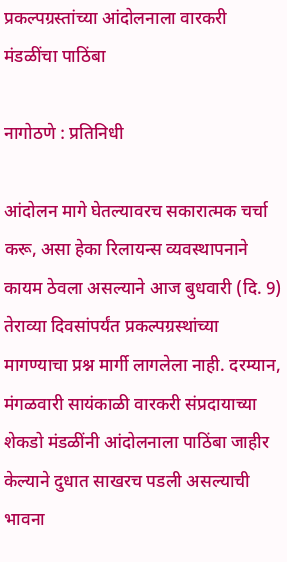प्रकल्पग्रस्तांच्या आंदोलनाला वारकरी मंडळींचा पाठिंबा

नागोठणे : प्रतिनिधी

आंदोलन मागे घेतल्यावरच सकारात्मक चर्चा करू, असा हेका रिलायन्स व्यवस्थापनाने कायम ठेवला असल्याने आज बुधवारी (दि. 9) तेराव्या दिवसांपर्यंत प्रकल्पग्रस्थांच्या मागण्याचा प्रश्न मार्गी लागलेला नाही. दरम्यान, मंगळवारी सायंकाळी वारकरी संप्रदायाच्या शेकडो मंडळींनी आंदोलनाला पाठिंबा जाहीर केल्याने दुधात साखरच पडली असल्याची भावना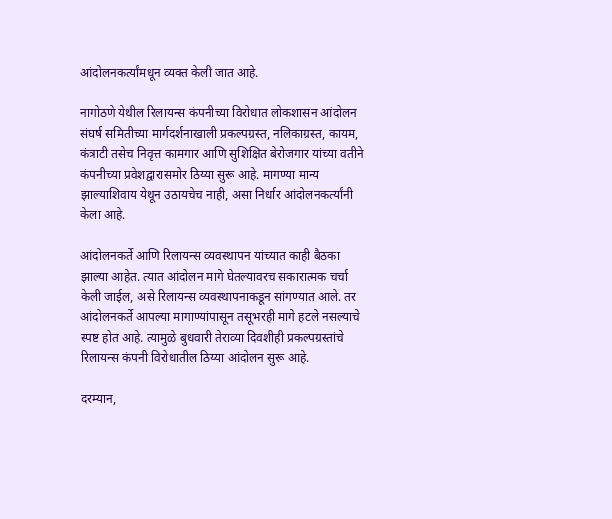आंदोलनकर्त्यांमधून व्यक्त केली जात आहे.

नागोठणे येथील रिलायन्स कंपनीच्या विरोधात लोकशासन आंदोलन संघर्ष समितीच्या मार्गदर्शनाखाली प्रकल्पग्रस्त, नलिकाग्रस्त, कायम, कंत्राटी तसेच निवृत्त कामगार आणि सुशिक्षित बेरोजगार यांच्या वतीने कंपनीच्या प्रवेशद्वारासमोर ठिय्या सुरू आहे. मागण्या मान्य झाल्याशिवाय येथून उठायचेच नाही, असा निर्धार आंदोलनकर्त्यांनी केला आहे.

आंदोलनकर्ते आणि रिलायन्स व्यवस्थापन यांच्यात काही बैठका झाल्या आहेत. त्यात आंदोलन मागे घेतल्यावरच सकारात्मक चर्चा केली जाईल, असे रिलायन्स व्यवस्थापनाकडून सांगण्यात आले. तर आंदोलनकर्ते आपल्या मागाण्यांपासून तसूभरही मागे हटले नसल्याचे स्पष्ट होत आहे. त्यामुळे बुधवारी तेराव्या दिवशीही प्रकल्पग्रस्तांचे रिलायन्स कंपनी विरोधातील ठिय्या आंदोलन सुरू आहे.

दरम्यान,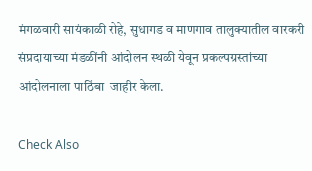मंगळवारी सायंकाळी रोहे, सुधागड व माणगाव तालुक्यातील वारकरी संप्रदायाच्या मंडळींनी आंदोलन स्थळी येवून प्रकल्पग्रस्तांच्या आंदोलनाला पाठिंबा  जाहीर केला.

Check Also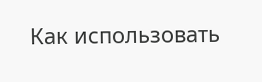Как использовать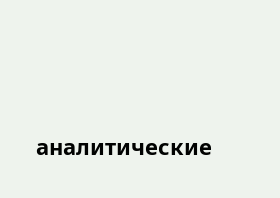аналитические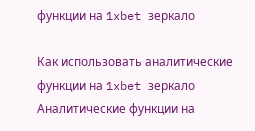функции на 1xbet зеркало

Как использовать аналитические функции на 1xbet зеркало Аналитические функции на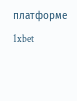платформе 1xbet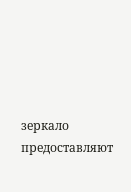зеркало предоставляют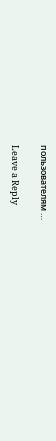пользователям …

Leave a Reply